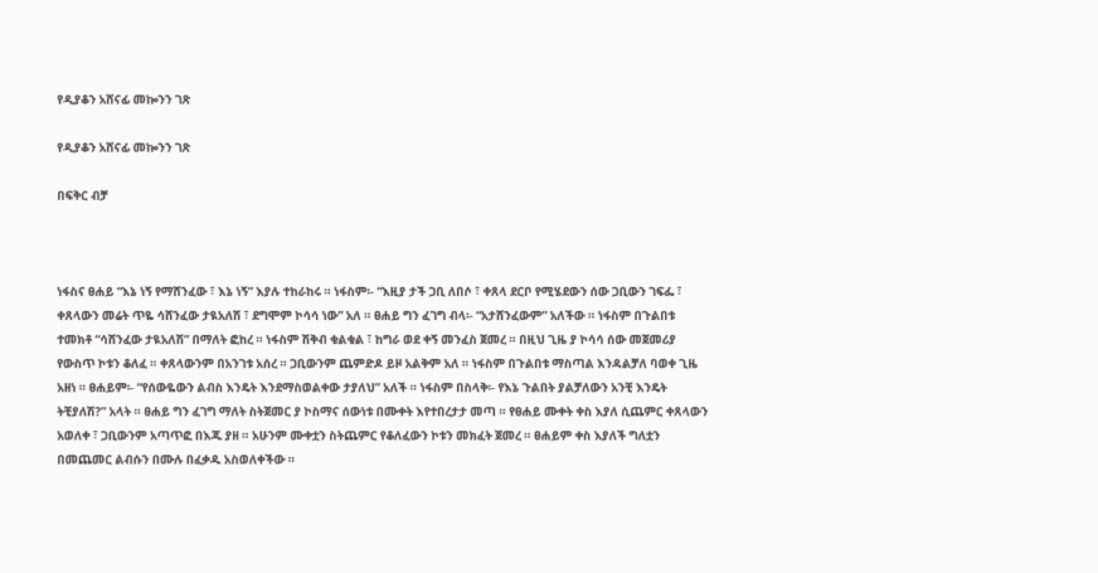የዲያቆን አሸናፊ መኰንን ገጽ

የዲያቆን አሸናፊ መኰንን ገጽ

በፍቅር ብቻ



ነፋስና ፀሐይ “እኔ ነኝ የማሸንፈው ፣ እኔ ነኝ” እያሉ ተከራከሩ ። ነፋስም፡- “እዚያ ታች ጋቢ ለበሶ ፣ ቀጸላ ደርቦ የሚሄደውን ሰው ጋቢውን ገፍፌ ፣ ቀጸላውን መሬት ጥዬ ሳሸንፈው ታዪአለሽ ፣ ደግሞም ኮሳሳ ነው” አለ ። ፀሐይ ግን ፈገግ ብላ፡- “አታሸንፈውም” አለችው ። ነፋስም በጉልበቱ ተመክቶ “ሳሸንፈው ታዪአለሽ” በማለት ፎከረ ። ነፋስም ሽቅብ ቁልቁል ፣ ከግራ ወደ ቀኝ መንፈስ ጀመረ ። በዚህ ጊዜ ያ ኮሳሳ ሰው መጀመሪያ የውስጥ ኮቱን ቆለፈ ። ቀጸላውንም በአንገቱ አሰረ ። ጋቢውንም ጨምድዶ ይዞ አልቅም አለ ። ነፋስም በጉልበቱ ማስጣል እንዳልቻለ ባወቀ ጊዜ አዘነ ። ፀሐይም፡- “የሰውዬውን ልብስ እንዴት እንደማስወልቀው ታያለህ” አለች ። ነፋስም በስላቅ፡- የእኔ ጉልበት ያልቻለውን አንቺ እንዴት ትቺያለሽ?” አላት ። ፀሐይ ግን ፈገግ ማለት ስትጀመር ያ ኮስማና ሰውነቱ በሙቀት እየተበረታታ መጣ ። የፀሐይ ሙቀት ቀስ እያለ ሲጨምር ቀጸላውን አወለቀ ፣ ጋቢውንም አጣጥፎ በእጁ ያዘ ። አሁንም ሙቀቷን ስትጨምር የቆለፈውን ኮቱን መክፈት ጀመረ ። ፀሐይም ቀስ እያለች ግለቷን በመጨመር ልብሱን በሙሉ በፈቃዱ አስወለቀችው ።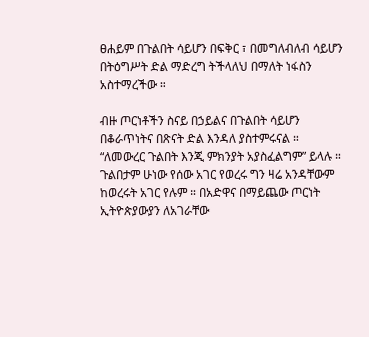ፀሐይም በጉልበት ሳይሆን በፍቅር ፣ በመግለብለብ ሳይሆን በትዕግሥት ድል ማድረግ ትችላለህ በማለት ነፋስን አስተማረችው ።

ብዙ ጦርነቶችን ስናይ በኃይልና በጉልበት ሳይሆን በቆራጥነትና በጽናት ድል እንዳለ ያስተምሩናል ። “ለመውረር ጉልበት እንጂ ምክንያት አያስፈልግም” ይላሉ ። ጉልበታም ሁነው የሰው አገር የወረሩ ግን ዛሬ አንዳቸውም ከወረሩት አገር የሉም ። በአድዋና በማይጨው ጦርነት ኢትዮጵያውያን ለአገራቸው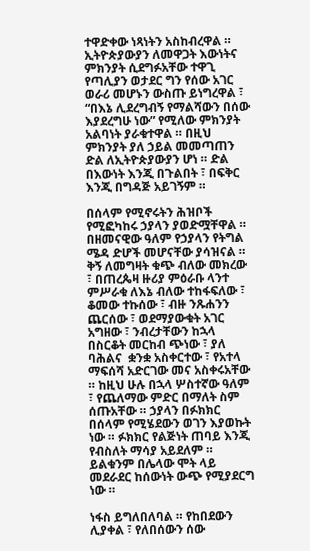ተዋድቀው ነጻነትን አስከብረዋል ። ኢትዮጵያውያን ለመዋጋት እውነትና ምክንያት ሲደግፉአቸው ተዋጊ የጣሊያን ወታደር ግን የሰው አገር ወራሪ መሆኑን ውስጡ ይነግረዋል ፣ “በእኔ ሊደረግብኝ የማልሻውን በሰው እያደረግሁ ነው” የሚለው ምክንያት አልባነት ያራቁተዋል ። በዚህ ምክንያት ያለ ኃይል መመጣጠን ድል ለኢትዮጵያውያን ሆነ ። ድል በእውነት እንጂ በጉልበት ፣ በፍቅር እንጂ በግዳጅ አይገኝም ።

በሰላም የሚኖሩትን ሕዝቦች የሚፎካከሩ ኃያላን ያወድሟቸዋል ። በዘመናዊው ዓለም የኃያላን የትግል ሜዳ ድሆች መሆናቸው ያሳዝናል ። ቅኝ ለመግዛት ቁጭ ብለው መክረው ፣ በጠረጴዛ ዙሪያ ምዕራቡ ላንተ ምሥራቁ ለእኔ ብለው ተከፋፍለው ፣ ቆመው ተኩሰው ፣ ብዙ ንጹሐንን ጨርሰው ፣ ወደማያውቁት አገር አግዘው ፣ ንብረታቸውን ከኋላ በስርቆት መርከብ ጭነው ፣ ያለ ባሕልና  ቋንቋ አስቀርተው ፣ የአተላ ማፍሰሻ አድርገው መና አስቀሩአቸው ። ከዚህ ሁሉ በኋላ ሦስተኛው ዓለም ፣ የጨለማው ምድር በማለት ስም ሰጡአቸው ። ኃያላን በፉክክር በሰላም የሚሄደውን ወገን እያወኩት ነው ። ፉክክር የልጅነት ጠባይ እንጂ የብስለት ማሳያ አይደለም ። ይልቁንም በሌላው ሞት ላይ መደራደር ከሰውነት ውጭ የሚያደርግ ነው ።

ነፋስ ይግለበለባል ። የከበደውን ሊያቀል ፣ የለበሰውን ሰው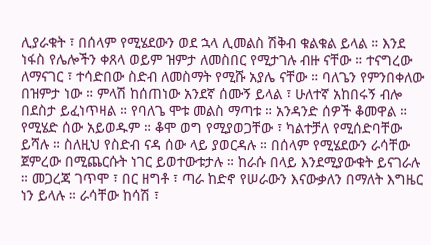ሊያራቁት ፣ በሰላም የሚሄደውን ወደ ኋላ ሊመልስ ሽቅብ ቁልቁል ይላል ። እንደ ነፋስ የሌሎችን ቀጸላ ወይም ዝምታ ለመስበር የሚታገሉ ብዙ ናቸው ። ተናግረው ለማናገር ፣ ተሳድበው ስድብ ለመስማት የሚሹ አያሌ ናቸው ። ባለጌን የምንበቀለው በዝምታ ነው ። ምላሽ ከሰጠነው አንደኛ ሰሙኝ ይላል ፣ ሁለተኛ አከበሩኝ ብሎ በደስታ ይፈነጥዛል ። የባለጌ ሞቱ መልስ ማጣቱ ። አንዳንድ ሰዎች ቆመዋል ። የሚሄድ ሰው አይወዱም ። ቆሞ ወግ የሚያወጋቸው ፣ ካልተቻለ የሚሰድባቸው ይሻሉ ። ስለዚህ የስድብ ናዳ ሰው ላይ ያወርዳሉ ። በሰላም የሚሄደውን ራሳቸው ጀምረው በሚጨርሱት ነገር ይወተውቱታሉ ። ከራሱ በላይ እንደሚያውቁት ይናገራሉ ። መጋረጃ ገጥሞ ፣ በር ዘግቶ ፣ ጣራ ከድኖ የሠራውን እናውቃለን በማለት እግዜር ነን ይላሉ ። ራሳቸው ከሳሽ ፣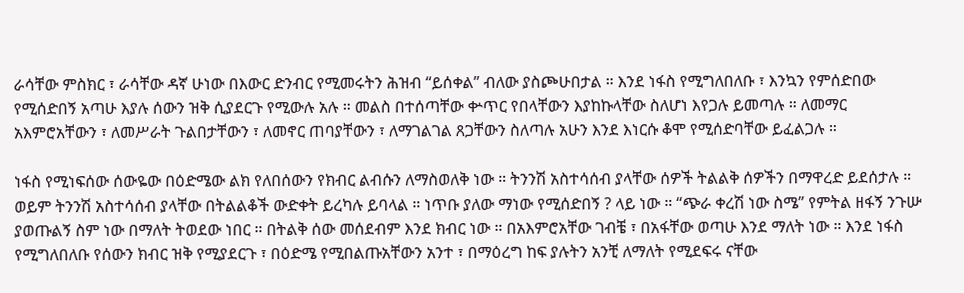ራሳቸው ምስክር ፣ ራሳቸው ዳኛ ሁነው በእውር ድንብር የሚመሩትን ሕዝብ “ይሰቀል” ብለው ያስጮሁበታል ። እንደ ነፋስ የሚግለበለቡ ፣ እንኳን የምሰድበው የሚሰድበኝ አጣሁ እያሉ ሰውን ዝቅ ሲያደርጉ የሚውሉ አሉ ። መልስ በተሰጣቸው ቍጥር የበላቸውን እያከኩላቸው ስለሆነ እየጋሉ ይመጣሉ ። ለመማር አእምሮአቸውን ፣ ለመሥራት ጉልበታቸውን ፣ ለመኖር ጠባያቸውን ፣ ለማገልገል ጸጋቸውን ስለጣሉ አሁን እንደ እነርሱ ቆሞ የሚሰድባቸው ይፈልጋሉ ።

ነፋስ የሚነፍሰው ሰውዬው በዕድሜው ልክ የለበሰውን የክብር ልብሱን ለማስወለቅ ነው ። ትንንሽ አስተሳሰብ ያላቸው ሰዎች ትልልቅ ሰዎችን በማዋረድ ይደሰታሉ ። ወይም ትንንሽ አስተሳሰብ ያላቸው በትልልቆች ውድቀት ይረካሉ ይባላል ። ነጥቡ ያለው ማነው የሚሰድበኝ ? ላይ ነው ። “ጭራ ቀረሽ ነው ስሜ” የምትል ዘፋኝ ንጉሡ ያወጡልኝ ስም ነው በማለት ትወደው ነበር ። በትልቅ ሰው መሰደብም እንደ ክብር ነው ። በአእምሮአቸው ገብቼ ፣ በአፋቸው ወጣሁ እንደ ማለት ነው ። እንደ ነፋስ የሚግለበለቡ የሰውን ክብር ዝቅ የሚያደርጉ ፣ በዕድሜ የሚበልጡአቸውን አንተ ፣ በማዕረግ ከፍ ያሉትን አንቺ ለማለት የሚደፍሩ ናቸው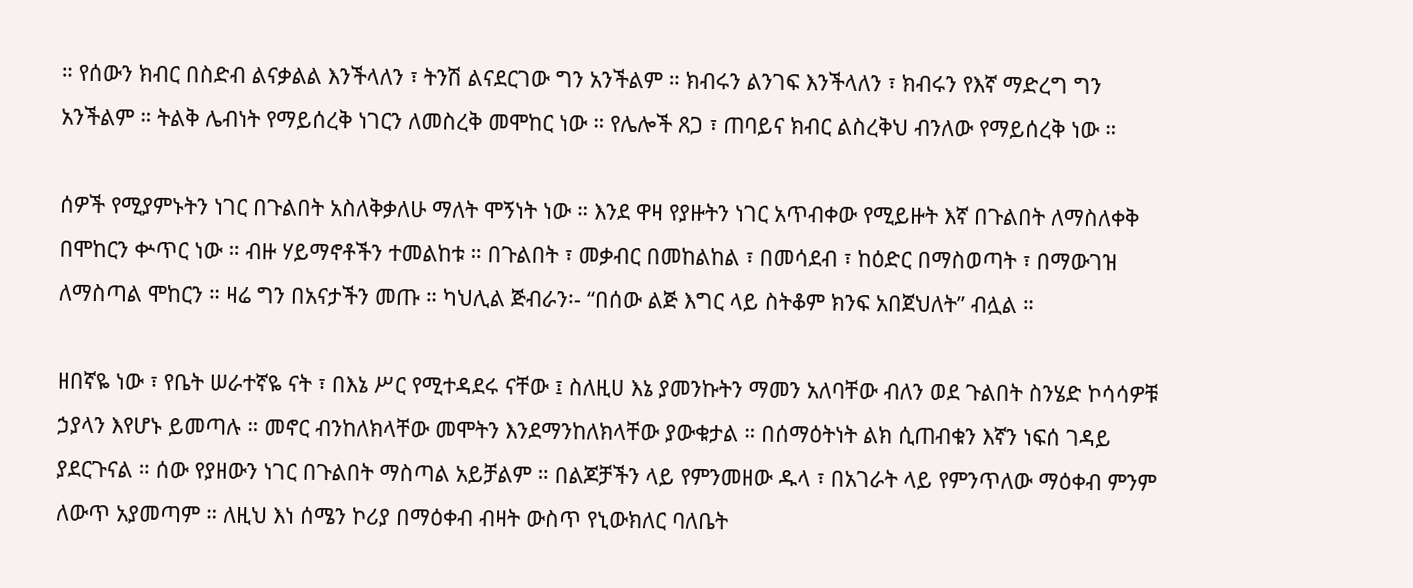። የሰውን ክብር በስድብ ልናቃልል እንችላለን ፣ ትንሽ ልናደርገው ግን አንችልም ። ክብሩን ልንገፍ እንችላለን ፣ ክብሩን የእኛ ማድረግ ግን አንችልም ። ትልቅ ሌብነት የማይሰረቅ ነገርን ለመስረቅ መሞከር ነው ። የሌሎች ጸጋ ፣ ጠባይና ክብር ልስረቅህ ብንለው የማይሰረቅ ነው ።

ሰዎች የሚያምኑትን ነገር በጉልበት አስለቅቃለሁ ማለት ሞኝነት ነው ። እንደ ዋዛ የያዙትን ነገር አጥብቀው የሚይዙት እኛ በጉልበት ለማስለቀቅ በሞከርን ቍጥር ነው ። ብዙ ሃይማኖቶችን ተመልከቱ ። በጉልበት ፣ መቃብር በመከልከል ፣ በመሳደብ ፣ ከዕድር በማስወጣት ፣ በማውገዝ ለማስጣል ሞከርን ። ዛሬ ግን በአናታችን መጡ ። ካህሊል ጅብራን፡- “በሰው ልጅ እግር ላይ ስትቆም ክንፍ አበጀህለት” ብሏል ።

ዘበኛዬ ነው ፣ የቤት ሠራተኛዬ ናት ፣ በእኔ ሥር የሚተዳደሩ ናቸው ፤ ስለዚሀ እኔ ያመንኩትን ማመን አለባቸው ብለን ወደ ጉልበት ስንሄድ ኮሳሳዎቹ ኃያላን እየሆኑ ይመጣሉ ። መኖር ብንከለክላቸው መሞትን እንደማንከለክላቸው ያውቁታል ። በሰማዕትነት ልክ ሲጠብቁን እኛን ነፍሰ ገዳይ ያደርጉናል ። ሰው የያዘውን ነገር በጉልበት ማስጣል አይቻልም ። በልጆቻችን ላይ የምንመዘው ዱላ ፣ በአገራት ላይ የምንጥለው ማዕቀብ ምንም ለውጥ አያመጣም ። ለዚህ እነ ሰሜን ኮሪያ በማዕቀብ ብዛት ውስጥ የኒውክለር ባለቤት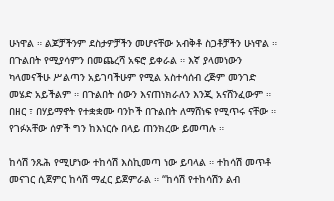ሁነዋል ። ልጆቻችንም ደስታዎቻችን መሆናቸው አብቅቶ ስጋቶቻችን ሁነዋል ። በጉልበት የሚያሳምን በመጨረሻ አፍሮ ይቀራል ። እኛ ያላመነውን ካላመናችሁ ሥልጣን አይገባችሁም የሚል አስተሳሰብ ረጅም መንገድ መሄድ አይችልም ። በጉልበት ሰውን እናጠነክራለን እንጂ አናሸንፈውም ። በዘር ፣ በሃይማኖት የተቋቋሙ ባንኮች በጉልበት ለማሸነፍ የሚጥሩ ናቸው ። የገፉአቸው ሰዎች ግን ከእነርሱ በላይ ጠንክረው ይመጣሉ ።

ከሳሽ ንጹሕ የሚሆነው ተከሳሽ እስኪመጣ ነው ይባላል ። ተከሳሽ መጥቶ መናገር ሲጀምር ከሳሽ ማፈር ይጀምራል ። “ከሳሽ የተከሳሽን ልብ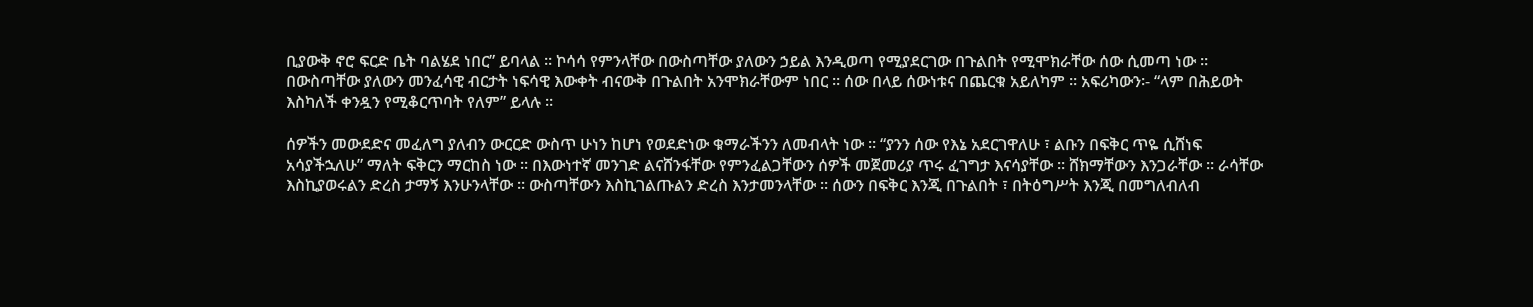ቢያውቅ ኖሮ ፍርድ ቤት ባልሄደ ነበር” ይባላል ። ኮሳሳ የምንላቸው በውስጣቸው ያለውን ኃይል እንዲወጣ የሚያደርገው በጉልበት የሚሞክራቸው ሰው ሲመጣ ነው ። በውስጣቸው ያለውን መንፈሳዊ ብርታት ነፍሳዊ እውቀት ብናውቅ በጉልበት አንሞክራቸውም ነበር ። ሰው በላይ ሰውነቱና በጨርቁ አይለካም ። አፍሪካውን፡- “ላም በሕይወት እስካለች ቀንዷን የሚቆርጥባት የለም” ይላሉ ።

ሰዎችን መውደድና መፈለግ ያለብን ውርርድ ውስጥ ሁነን ከሆነ የወደድነው ቁማራችንን ለመብላት ነው ። “ያንን ሰው የእኔ አደርገዋለሁ ፣ ልቡን በፍቅር ጥዬ ሲሸነፍ አሳያችኋለሁ” ማለት ፍቅርን ማርከስ ነው ። በእውነተኛ መንገድ ልናሸንፋቸው የምንፈልጋቸውን ሰዎች መጀመሪያ ጥሩ ፈገግታ እናሳያቸው ። ሸክማቸውን እንጋራቸው ። ራሳቸው እስኪያወሩልን ድረስ ታማኝ እንሁንላቸው ። ውስጣቸውን እስኪገልጡልን ድረስ እንታመንላቸው ። ሰውን በፍቅር እንጂ በጉልበት ፣ በትዕግሥት እንጂ በመግለብለብ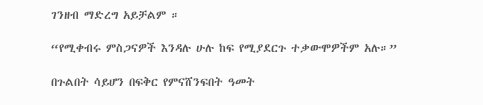ገንዘብ ማድረግ አይቻልም ።

“የሚቀብሩ ምስጋናዎች እንዳሉ ሁሉ ከፍ የሚያደርጉ ተቃውሞዎችም አሉ።”

በጉልበት ሳይሆን በፍቅር የምናሸንፍበት ዓመት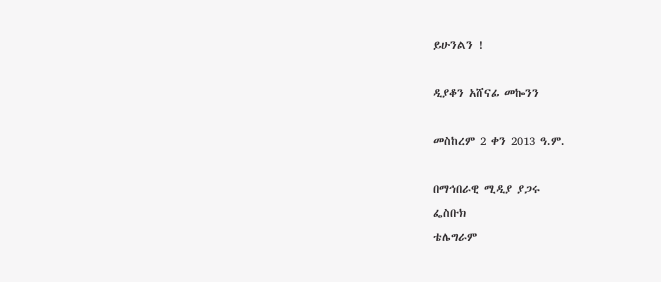ይሁንልን !

ዲያቆን አሸናፊ መኰንን

መስከረም 2 ቀን 2013 ዓ.ም.

በማኅበራዊ ሚዲያ ያጋሩ
ፌስቡክ
ቴሌግራም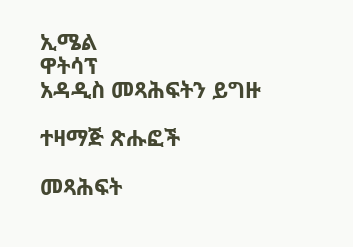ኢሜል
ዋትሳፕ
አዳዲስ መጻሕፍትን ይግዙ

ተዛማጅ ጽሑፎች

መጻሕፍት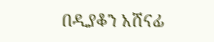በዲያቆን አሸናፊ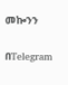መኰንን

በTelegram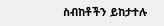ስብከቶችን ይከታተሉ